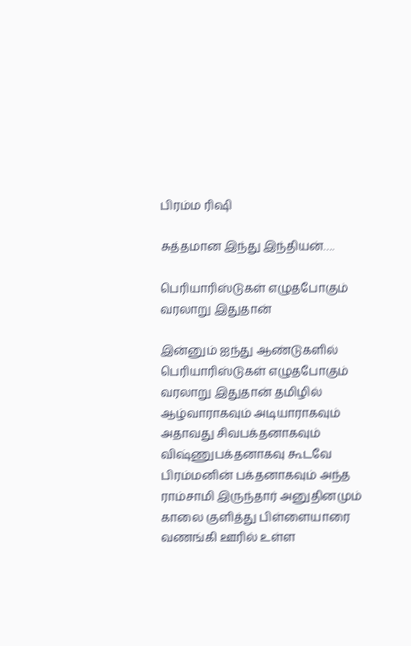பிரம்ம ரிஷி

சுத்தமான இந்து இந்தியன்….

பெரியாரிஸ்டுகள் எழுதபோகும் வரலாறு இதுதான்

இன்னும் ஐந்து ஆண்டுகளில் பெரியாரிஸ்டுகள் எழுதபோகும் வரலாறு இதுதான் தமிழில் ஆழ்வாராகவும் அடியாராகவும் அதாவது சிவபக்தனாகவும் விஷ்ணுபக்தனாகவு கூடவே பிரம்மனின் பக்தனாகவும் அந்த ராம்சாமி இருந்தார் அனுதினமும் காலை குளித்து பிள்ளையாரை வணங்கி ஊரில் உள்ள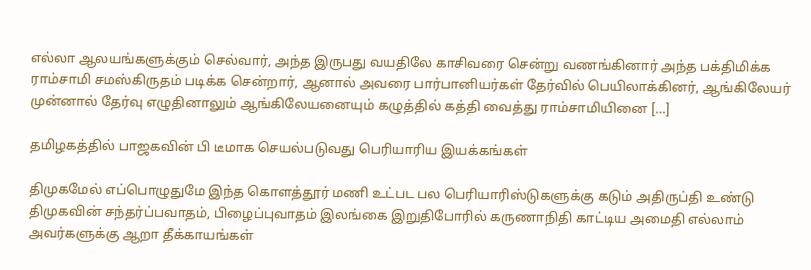எல்லா ஆலயங்களுக்கும் செல்வார், அந்த இருபது வயதிலே காசிவரை சென்று வணங்கினார் அந்த பக்திமிக்க ராம்சாமி சமஸ்கிருதம் படிக்க சென்றார், ஆனால் அவரை பார்பானியர்கள் தேர்வில் பெயிலாக்கினர், ஆங்கிலேயர் முன்னால் தேர்வு எழுதினாலும் ஆங்கிலேயனையும் கழுத்தில் கத்தி வைத்து ராம்சாமியினை […]

தமிழகத்தில் பாஜகவின் பி டீமாக செயல்படுவது பெரியாரிய இயக்கங்கள்

திமுகமேல் எப்பொழுதுமே இந்த கொளத்தூர் மணி உட்பட பல பெரியாரிஸ்டுகளுக்கு கடும் அதிருப்தி உண்டு திமுகவின் சந்தர்ப்பவாதம், பிழைப்புவாதம் இலங்கை இறுதிபோரில் கருணாநிதி காட்டிய அமைதி எல்லாம் அவர்களுக்கு ஆறா தீக்காயங்கள்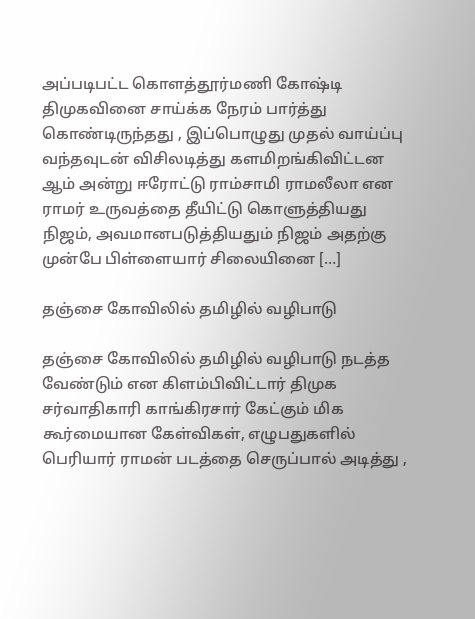அப்படிபட்ட கொளத்தூர்மணி கோஷ்டி திமுகவினை சாய்க்க நேரம் பார்த்து கொண்டிருந்தது , இப்பொழுது முதல் வாய்ப்பு வந்தவுடன் விசிலடித்து களமிறங்கிவிட்டன‌ ஆம் அன்று ஈரோட்டு ராம்சாமி ராமலீலா என ராமர் உருவத்தை தீயிட்டு கொளுத்தியது நிஜம், அவமானபடுத்தியதும் நிஜம் அதற்கு முன்பே பிள்ளையார் சிலையினை […]

தஞ்சை கோவிலில் தமிழில் வழிபாடு

தஞ்சை கோவிலில் தமிழில் வழிபாடு நடத்த வேண்டும் என கிளம்பிவிட்டார் திமுக சர்வாதிகாரி காங்கிரசார் கேட்கும் மிக கூர்மையான கேள்விகள், எழுபதுகளில் பெரியார் ராமன் படத்தை செருப்பால் அடித்து ,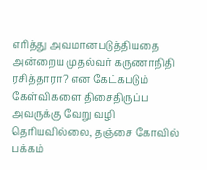எரித்து அவமானபடுத்தியதை அன்றைய முதல்வர் கருணாநிதி ரசித்தாரா? என கேட்கபடும் கேள்விகளை திசைதிருப்ப அவருக்கு வேறு வழி தெரியவில்லை, தஞ்சை கோவில் பக்கம்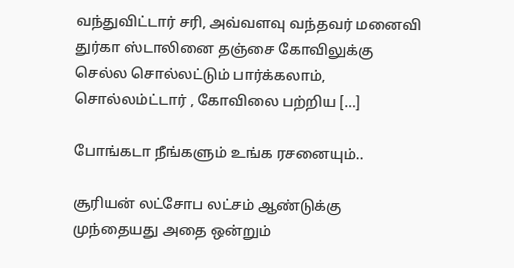வந்துவிட்டார் சரி, அவ்வளவு வந்தவர் மனைவி துர்கா ஸ்டாலினை தஞ்சை கோவிலுக்கு செல்ல சொல்லட்டும் பார்க்கலாம், சொல்லம்ட்டார் , கோவிலை பற்றிய […]

போங்கடா நீங்களும் உங்க ரசனையும்..

சூரியன் லட்சோப லட்சம் ஆண்டுக்கு முந்தையது அதை ஒன்றும்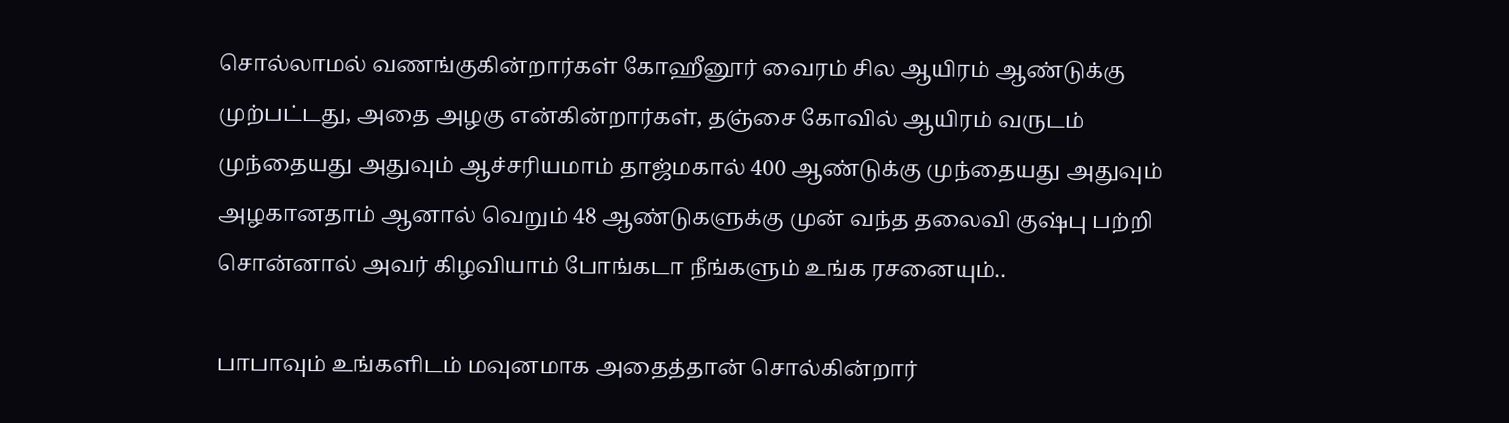சொல்லாமல் வணங்குகின்றார்கள் கோஹீனூர் வைரம் சில ஆயிரம் ஆண்டுக்கு முற்பட்டது, அதை அழகு என்கின்றார்கள், தஞ்சை கோவில் ஆயிரம் வருடம் முந்தையது அதுவும் ஆச்சரியமாம் தாஜ்மகால் 400 ஆண்டுக்கு முந்தையது அதுவும் அழகானதாம் ஆனால் வெறும் 48 ஆண்டுகளுக்கு முன் வந்த தலைவி குஷ்பு பற்றி சொன்னால் அவர் கிழவியாம் போங்கடா நீங்களும் உங்க ரசனையும்..

பாபாவும் உங்களிடம் மவுனமாக அதைத்தான் சொல்கின்றார்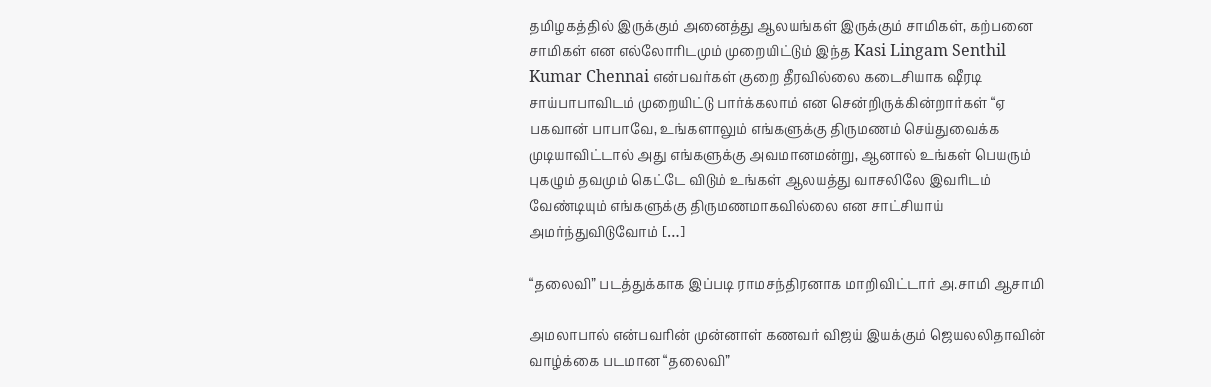தமிழகத்தில் இருக்கும் அனைத்து ஆலயங்கள் இருக்கும் சாமிகள், கற்பனை சாமிகள் என எல்லோரிடமும் முறையிட்டும் இந்த Kasi Lingam Senthil Kumar Chennai என்பவர்கள் குறை தீரவில்லை கடைசியாக ஷீரடி சாய்பாபாவிடம் முறையிட்டு பார்க்கலாம் என சென்றிருக்கின்றார்கள் “ஏ பகவான் பாபாவே, உங்களாலும் எங்களுக்கு திருமணம் செய்துவைக்க முடியாவிட்டால் அது எங்களுக்கு அவமானமன்று, ஆனால் உங்கள் பெயரும் புகழும் தவமும் கெட்டே விடும் உங்கள் ஆலயத்து வாசலிலே இவரிடம் வேண்டியும் எங்களுக்கு திருமணமாகவில்லை என சாட்சியாய் அமர்ந்துவிடுவோம் […]

“தலைவி” படத்துக்காக இப்படி ராமசந்திரனாக மாறிவிட்டார் அ.சாமி ஆசாமி

அமலாபால் என்பவரின் முன்னாள் கணவர் விஜய் இயக்கும் ஜெயலலிதாவின் வாழ்க்கை படமான “தலைவி”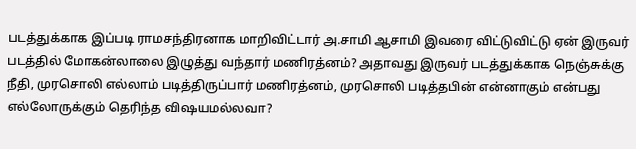படத்துக்காக இப்படி ராமசந்திரனாக மாறிவிட்டார் அ.சாமி ஆசாமி இவரை விட்டுவிட்டு ஏன் இருவர் படத்தில் மோகன்லாலை இழுத்து வந்தார் மணிரத்னம்? அதாவது இருவர் படத்துக்காக நெஞ்சுக்கு நீதி, முரசொலி எல்லாம் படித்திருப்பார் மணிரத்னம், முரசொலி படித்தபின் என்னாகும் என்பது எல்லோருக்கும் தெரிந்த விஷயமல்லவா?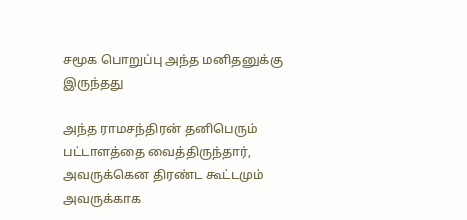சமூக பொறுப்பு அந்த மனிதனுக்கு இருந்தது

அந்த ராமசந்திரன் தனிபெரும் பட்டாளத்தை வைத்திருந்தார், அவருக்கென திரண்ட கூட்டமும் அவருக்காக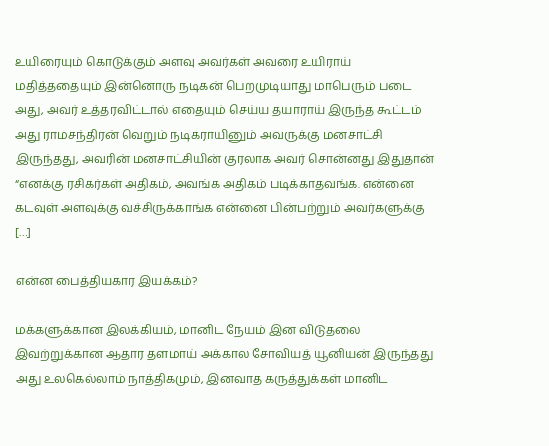உயிரையும் கொடுக்கும் அளவு அவர்கள் அவரை உயிராய் மதித்ததையும் இன்னொரு நடிகன் பெறமுடியாது மாபெரும் படை அது, அவர் உத்தரவிட்டால் எதையும் செய்ய தயாராய் இருந்த கூட்டம் அது ராமசந்திரன் வெறும் நடிகராயினும் அவருக்கு மனசாட்சி இருந்தது, அவரின் மனசாட்சியின் குரலாக அவர் சொன்னது இதுதான் “எனக்கு ரசிகர்கள் அதிகம், அவங்க அதிகம் படிக்காதவங்க. என்னை கடவுள் அளவுக்கு வச்சிருக்காங்க‌ என்னை பின்பற்றும் அவர்களுக்கு […]

என்ன பைத்தியகார இயக்கம்?

மக்களுக்கான இலக்கியம், மானிட நேயம் இன விடுதலை இவற்றுக்கான ஆதார தளமாய் அக்கால சோவியத் யூனியன் இருந்தது அது உலகெல்லாம் நாத்திகமும், இனவாத கருத்துக்கள் மானிட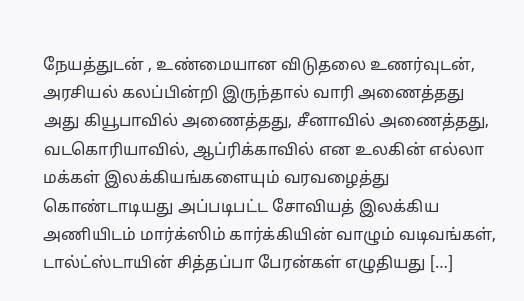நேயத்துடன் , உண்மையான விடுதலை உணர்வுடன், அரசியல் கலப்பின்றி இருந்தால் வாரி அணைத்தது அது கியூபாவில் அணைத்தது, சீனாவில் அணைத்தது, வடகொரியாவில், ஆப்ரிக்காவில் என உலகின் எல்லா மக்கள் இலக்கியங்களையும் வரவழைத்து கொண்டாடியது அப்படிபட்ட சோவியத் இலக்கிய அணியிடம் மார்க்ஸிம் கார்க்கியின் வாழும் வடிவங்கள், டால்ட்ஸ்டாயின் சித்தப்பா பேரன்கள் எழுதியது […]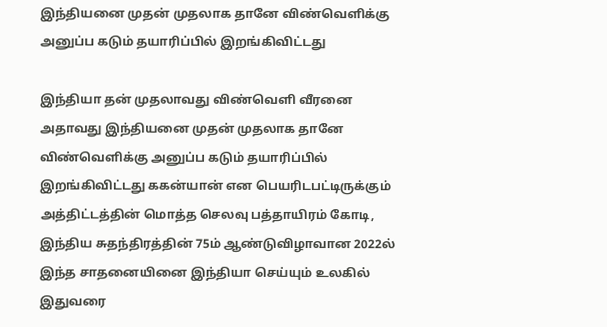இந்தியனை முதன் முதலாக தானே விண்வெளிக்கு அனுப்ப கடும் தயாரிப்பில் இறங்கிவிட்டது

இந்தியா தன் முதலாவது விண்வெளி வீரனை அதாவது இந்தியனை முதன் முதலாக தானே விண்வெளிக்கு அனுப்ப கடும் தயாரிப்பில் இறங்கிவிட்டது ககன்யான் என பெயரிடபட்டிருக்கும் அத்திட்டத்தின் மொத்த செலவு பத்தாயிரம் கோடி, இந்திய சுதந்திரத்தின் 75ம் ஆண்டுவிழாவான 2022ல் இந்த சாதனையினை இந்தியா செய்யும் உலகில் இதுவரை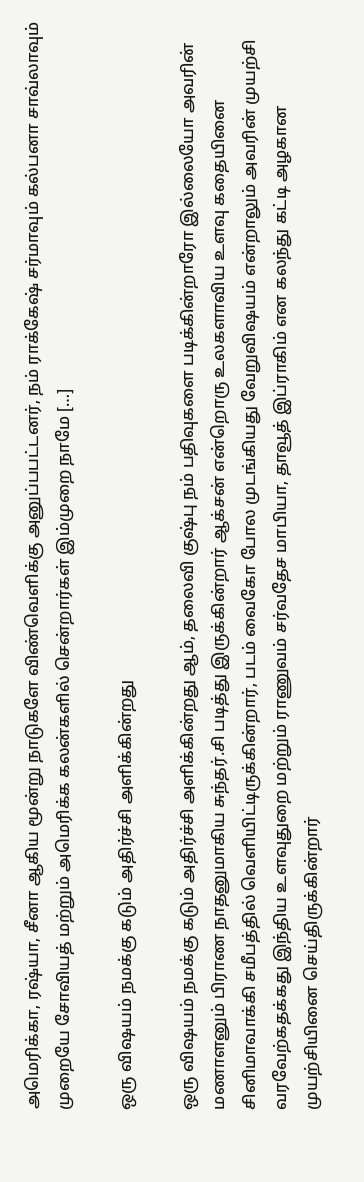அமெரிக்கா, ரஷ்யா, சீனா ஆகிய மூன்று நாடுகளே விண்வெளிக்கு அனுப்பபட்டனர், நம் ராக்கேஷ் சர்மாவும் கல்பனா சாவ்லாவும் முறையே சோவியத் மற்றும் அமெரிக்க கலன்களில் சென்றார்கள் இம்முறை நாமே […]

ஒரு விஷயம் நமக்கு கடும் அதிர்ச்சி அளிக்கின்றது

ஒரு விஷயம் நமக்கு கடும் அதிர்ச்சி அளிக்கின்றது ஆம், தலைவி குஷ்பு நம் பதிவுகளை படிக்கின்றாரோ இல்லையோ அவரின் மணாளனும் பிராண நாதனுமாகிய சுந்தர்.சி படித்து இருக்கின்றார் ஆக்சன் என்றொரு உலகளாவிய உளவு கதையினை சினிமாவாக்கி சமீபத்தில் வெளியிட்டிருக்கின்றார், படம் வைகோ போல முடங்கியது வேறுவிஷயம் என்றாலும் அவரின் முயற்சி வரவேற்கதக்கது இந்திய உளவுதுறை மற்றும் ராணுவம் சர்வதேச மாபியா, தாவூத் இப்ராகிம் என கலந்து கட்டி அழகான முயற்சியினை செய்திருக்கின்றார்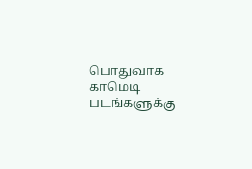பொதுவாக காமெடி படங்களுக்கு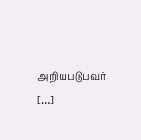அறியபடுபவர் […]